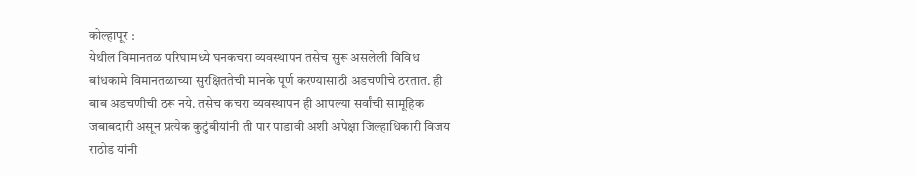कोल्हापूर :
येथील विमानतळ परिघामध्ये घनकचरा व्यवस्थापन तसेच सुरू असलेली विविध बांधकामे विमानतळाच्या सुरक्षिततेची मानके पूर्ण करण्यासाठी अडचणीचे ठरतात. ही बाब अडचणीची ठरू नये. तसेच कचरा व्यवस्थापन ही आपल्या सर्वांची सामूहिक जबाबदारी असून प्रत्येक कुटुंबीयांनी ती पार पाडावी अशी अपेक्षा जिल्हाधिकारी विजय राठोड यांनी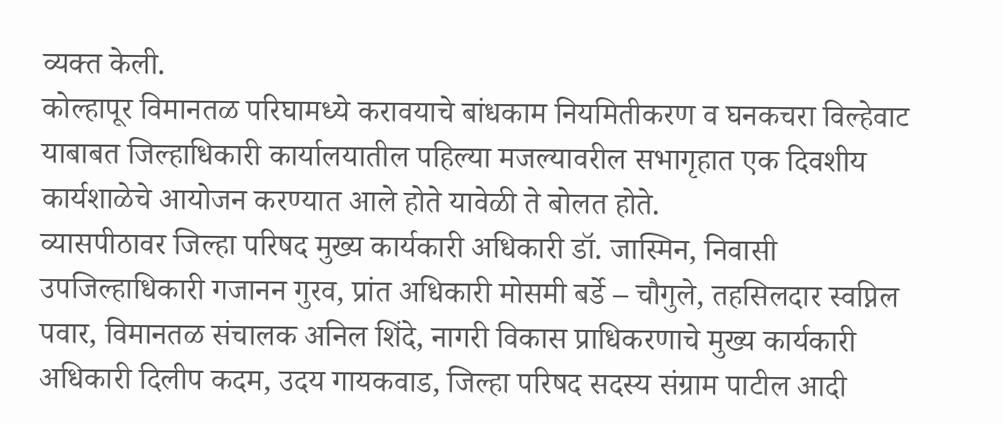व्यक्त केली.
कोल्हापूर विमानतळ परिघामध्ये करावयाचे बांधकाम नियमितीकरण व घनकचरा विल्हेवाट याबाबत जिल्हाधिकारी कार्यालयातील पहिल्या मजल्यावरील सभागृहात एक दिवशीय कार्यशाळेचे आयोजन करण्यात आले होते यावेळी ते बोलत होते.
व्यासपीठावर जिल्हा परिषद मुख्य कार्यकारी अधिकारी डॉ. जास्मिन, निवासी उपजिल्हाधिकारी गजानन गुरव, प्रांत अधिकारी मोसमी बर्डे – चौगुले, तहसिलदार स्वप्निल पवार, विमानतळ संचालक अनिल शिंदे, नागरी विकास प्राधिकरणाचे मुख्य कार्यकारी अधिकारी दिलीप कदम, उदय गायकवाड, जिल्हा परिषद सदस्य संग्राम पाटील आदी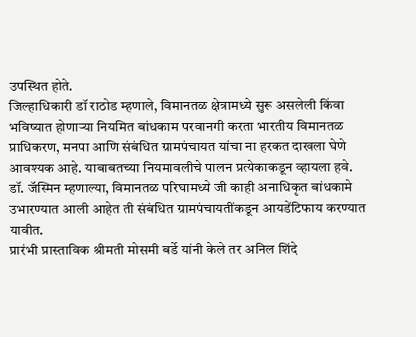उपस्थित होते.
जिल्हाधिकारी डॉ राठोड म्हणाले, विमानतळ क्षेत्रामध्ये सुरू असलेली किंवा भविष्यात होणाऱ्या नियमित बांधकाम परवानगी करता भारतीय विमानतळ प्राधिकरण, मनपा आणि संबंधित ग्रामपंचायत यांचा ना हरकत दाखला घेणे आवश्यक आहे. याबाबतच्या नियमावलीचे पालन प्रत्येकाकडून व्हायला हवे.
डॉ. जॅस्मिन म्हणाल्या, विमानतळ परिघामध्ये जी काही अनाधिकृत बांधकामे उभारण्यात आली आहेत ती संबंधित ग्रामपंचायतींकडून आयडेंटिफाय करण्यात यावीत.
प्रारंभी प्रास्ताविक श्रीमती मोसमी बर्डे यांनी केले तर अनिल शिंदे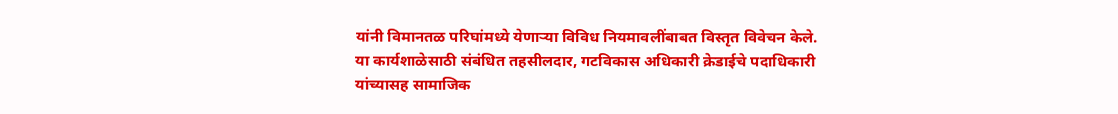यांनी विमानतळ परिघांमध्ये येणाऱ्या विविध नियमावलींबाबत विस्तृत विवेचन केले. या कार्यशाळेसाठी संबंधित तहसीलदार, गटविकास अधिकारी क्रेडाईचे पदाधिकारी यांच्यासह सामाजिक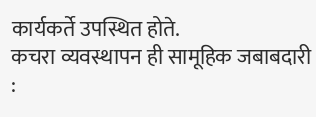कार्यकर्ते उपस्थित होते.
कचरा व्यवस्थापन ही सामूहिक जबाबदारी :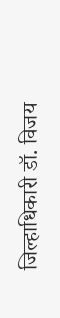जिल्हाधिकारी डॉ. विजय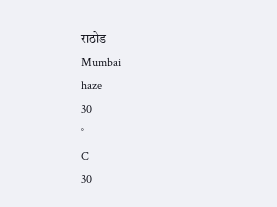राठोड
Mumbai
haze
30
°
C
30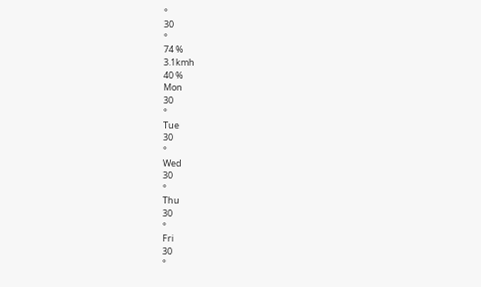°
30
°
74 %
3.1kmh
40 %
Mon
30
°
Tue
30
°
Wed
30
°
Thu
30
°
Fri
30
°